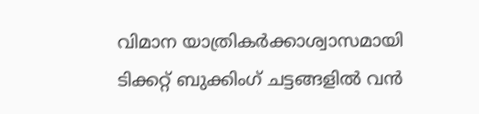വിമാന യാത്രികര്‍ക്കാശ്വാസമായി ടിക്കറ്റ് ബുക്കിംഗ് ചട്ടങ്ങളില്‍ വന്‍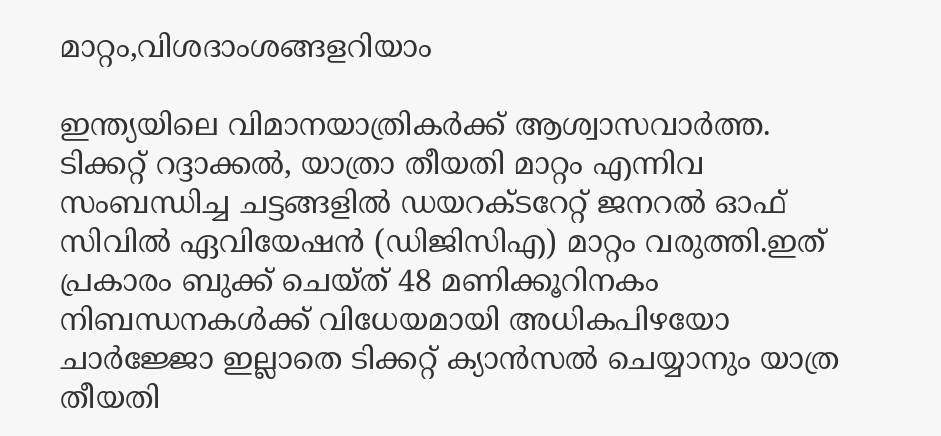മാറ്റം,വിശദാംശങ്ങളറിയാം

ഇന്ത്യയിലെ വിമാനയാത്രികര്‍ക്ക് ആശ്വാസവാര്‍ത്ത. ടിക്കറ്റ് റദ്ദാക്കല്‍, യാത്രാ തീയതി മാറ്റം എന്നിവ സംബന്ധിച്ച ചട്ടങ്ങളില്‍ ഡയറക്ടറേറ്റ് ജനറല്‍ ഓഫ് സിവില്‍ ഏവിയേഷന്‍ (ഡിജിസിഎ) മാറ്റം വരുത്തി.ഇത് പ്രകാരം ബുക്ക് ചെയ്ത് 48 മണിക്കൂറിനകം നിബന്ധനകള്‍ക്ക് വിധേയമായി അധികപിഴയോ ചാര്‍ജ്ജോ ഇല്ലാതെ ടിക്കറ്റ് ക്യാന്‍സല്‍ ചെയ്യാനും യാത്ര തീയതി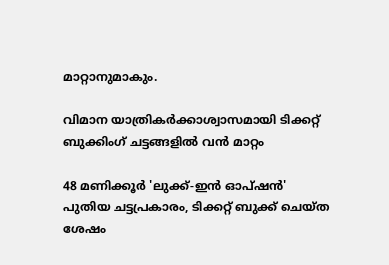മാറ്റാനുമാകും.

വിമാന യാത്രികര്‍ക്കാശ്വാസമായി ടിക്കറ്റ് ബുക്കിംഗ് ചട്ടങ്ങളില്‍ വന്‍ മാറ്റം

48 മണിക്കൂര്‍ 'ലുക്ക്-ഇന്‍ ഓപ്ഷന്‍'
പുതിയ ചട്ടപ്രകാരം, ടിക്കറ്റ് ബുക്ക് ചെയ്ത ശേഷം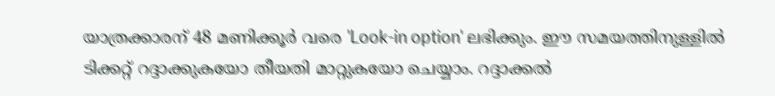യാത്രക്കാരന് 48 മണിക്കൂര്‍ വരെ 'Look-in option' ലഭിക്കും. ഈ സമയത്തിനുള്ളില്‍ ടിക്കറ്റ് റദ്ദാക്കുകയോ തീയതി മാറ്റുകയോ ചെയ്യാം. റദ്ദാക്കല്‍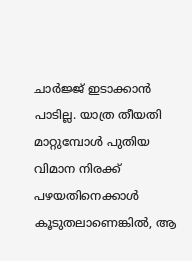ചാര്‍ജ്ജ് ഇടാക്കാന്‍ പാടില്ല. യാത്ര തീയതി മാറ്റുമ്പോള്‍ പുതിയ വിമാന നിരക്ക് പഴയതിനെക്കാള്‍ കൂടുതലാണെങ്കില്‍, ആ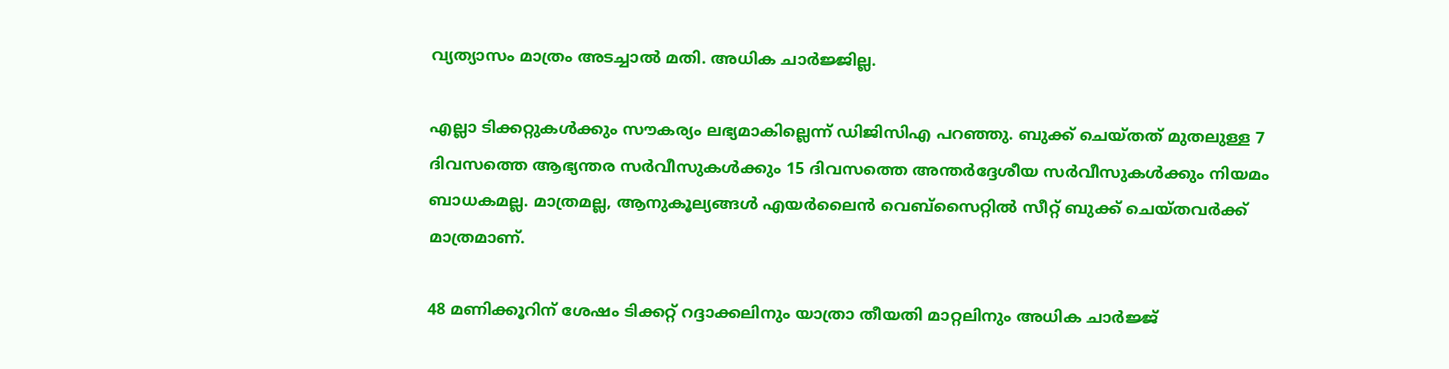വ്യത്യാസം മാത്രം അടച്ചാല്‍ മതി. അധിക ചാര്‍ജ്ജില്ല.

എല്ലാ ടിക്കറ്റുകള്‍ക്കും സൗകര്യം ലഭ്യമാകില്ലെന്ന് ഡിജിസിഎ പറഞ്ഞു. ബുക്ക് ചെയ്തത് മുതലുള്ള 7 ദിവസത്തെ ആഭ്യന്തര സര്‍വീസുകള്‍ക്കും 15 ദിവസത്തെ അന്തര്‍ദ്ദേശീയ സര്‍വീസുകള്‍ക്കും നിയമം ബാധകമല്ല. മാത്രമല്ല, ആനുകൂല്യങ്ങള്‍ എയര്‍ലൈന്‍ വെബ്‌സൈറ്റില്‍ സീറ്റ് ബുക്ക് ചെയ്തവര്‍ക്ക് മാത്രമാണ്.

48 മണിക്കൂറിന് ശേഷം ടിക്കറ്റ് റദ്ദാക്കലിനും യാത്രാ തീയതി മാറ്റലിനും അധിക ചാര്‍ജ്ജ്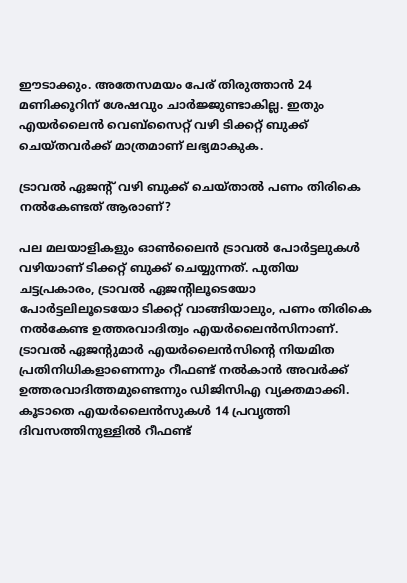ഈടാക്കും. അതേസമയം പേര് തിരുത്താന്‍ 24 മണിക്കൂറിന് ശേഷവും ചാര്‍ജ്ജുണ്ടാകില്ല. ഇതും എയര്‍ലൈന്‍ വെബ്‌സൈറ്റ് വഴി ടിക്കറ്റ് ബുക്ക് ചെയ്തവര്‍ക്ക് മാത്രമാണ് ലഭ്യമാകുക.

ട്രാവല്‍ ഏജന്റ് വഴി ബുക്ക് ചെയ്താല്‍ പണം തിരികെ നല്‍കേണ്ടത് ആരാണ്?

പല മലയാളികളും ഓണ്‍ലൈന്‍ ട്രാവല്‍ പോര്‍ട്ടലുകള്‍ വഴിയാണ് ടിക്കറ്റ് ബുക്ക് ചെയ്യുന്നത്. പുതിയ ചട്ടപ്രകാരം, ട്രാവല്‍ ഏജന്റിലൂടെയോ പോര്‍ട്ടലിലൂടെയോ ടിക്കറ്റ് വാങ്ങിയാലും, പണം തിരികെ നല്‍കേണ്ട ഉത്തരവാദിത്വം എയര്‍ലൈന്‍സിനാണ്. ട്രാവല്‍ ഏജന്റുമാര്‍ എയര്‍ലൈന്‍സിന്റെ നിയമിത പ്രതിനിധികളാണെന്നും റീഫണ്ട് നല്‍കാന്‍ അവര്‍ക്ക്‌
ഉത്തരവാദിത്തമുണ്ടെന്നും ഡിജിസിഎ വ്യക്തമാക്കി. കൂടാതെ എയര്‍ലൈന്‍സുകള്‍ 14 പ്രവൃത്തി ദിവസത്തിനുള്ളില്‍ റീഫണ്ട്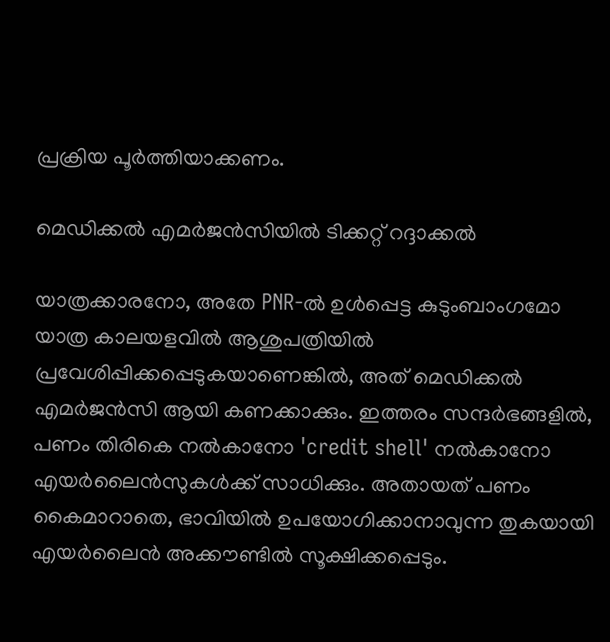പ്രക്രിയ പൂര്‍ത്തിയാക്കണം.

മെഡിക്കല്‍ എമര്‍ജന്‍സിയില്‍ ടിക്കറ്റ് റദ്ദാക്കല്‍

യാത്രക്കാരനോ, അതേ PNR-ല്‍ ഉള്‍പ്പെട്ട കുടുംബാംഗമോ യാത്ര കാലയളവില്‍ ആശുപത്രിയില്‍ പ്രവേശിപ്പിക്കപ്പെടുകയാണെങ്കില്‍, അത് മെഡിക്കല്‍ എമര്‍ജന്‍സി ആയി കണക്കാക്കും. ഇത്തരം സന്ദര്‍ഭങ്ങളില്‍, പണം തിരികെ നല്‍കാനോ 'credit shell' നല്‍കാനോ എയര്‍ലൈന്‍സുകള്‍ക്ക് സാധിക്കും. അതായത് പണം കൈമാറാതെ, ഭാവിയില്‍ ഉപയോഗിക്കാനാവുന്ന തുകയായി എയര്‍ലൈന്‍ അക്കൗണ്ടില്‍ സൂക്ഷിക്കപ്പെടും.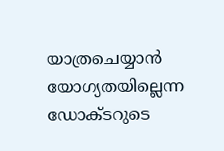യാത്രചെയ്യാന്‍ യോഗ്യതയില്ലെന്ന ഡോക്ടറുടെ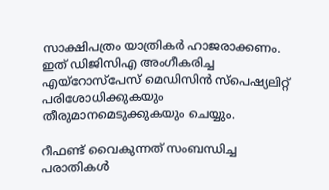സാക്ഷിപത്രം യാത്രികര്‍ ഹാജരാക്കണം. ഇത് ഡിജിസിഎ അംഗീകരിച്ച എയ്‌റോസ്‌പേസ് മെഡിസിന്‍ സ്‌പെഷ്യലിറ്റ് പരിശോധിക്കുകയും തീരുമാനമെടുക്കുകയും ചെയ്യും.

റീഫണ്ട് വൈകുന്നത് സംബന്ധിച്ച പരാതികള്‍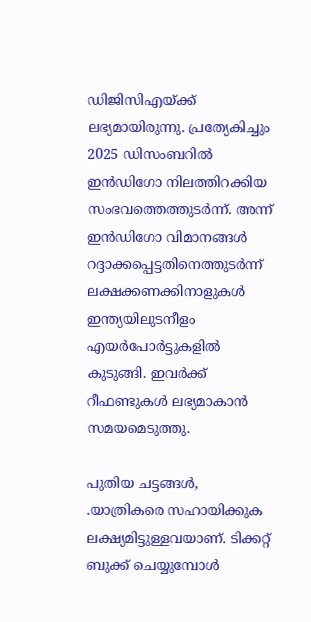ഡിജിസിഎയ്ക്ക് ലഭ്യമായിരുന്നു. പ്രത്യേകിച്ചും 2025 ഡിസംബറില്‍ ഇന്‍ഡിഗോ നിലത്തിറക്കിയ സംഭവത്തെത്തുടര്‍ന്ന്. അന്ന് ഇന്‍ഡിഗോ വിമാനങ്ങള്‍ റദ്ദാക്കപ്പെട്ടതിനെത്തുടര്‍ന്ന് ലക്ഷക്കണക്കിനാളുകള്‍ ഇന്ത്യയിലുടനീളം എയര്‍പോര്‍ട്ടുകളില്‍ കുടുങ്ങി. ഇവര്‍ക്ക് റീഫണ്ടുകള്‍ ലഭ്യമാകാന്‍
സമയമെടുത്തു.

പുതിയ ചട്ടങ്ങള്‍, .യാത്രികരെ സഹായിക്കുക ലക്ഷ്യമിട്ടുള്ളവയാണ്. ടിക്കറ്റ് ബുക്ക് ചെയ്യുമ്പോള്‍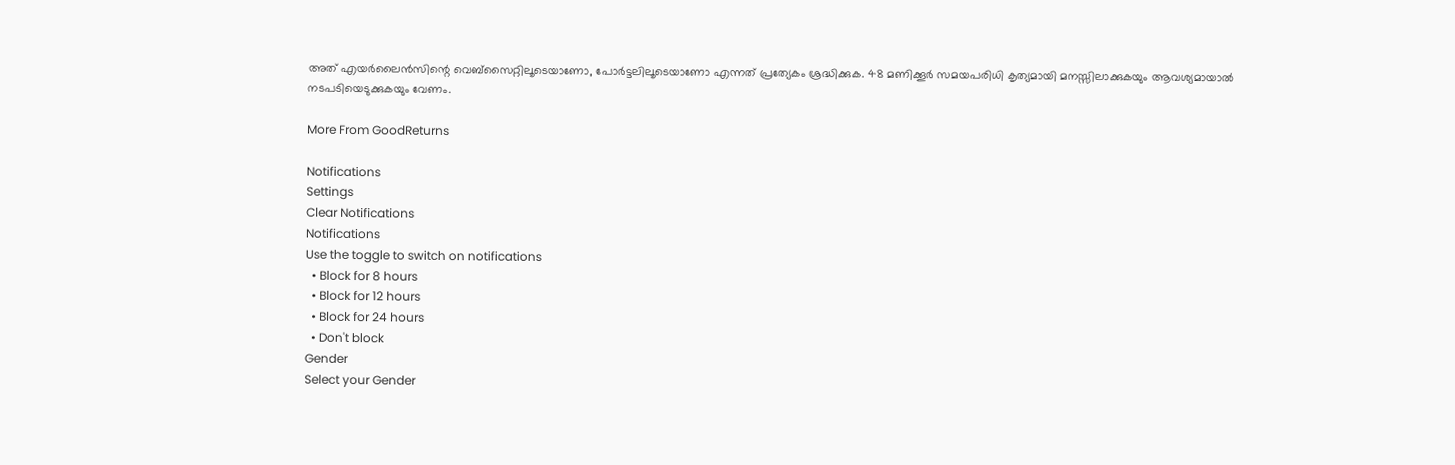അത് എയര്‍ലൈന്‍സിന്റെ വെബ്‌സൈറ്റിലൂടെയാണോ, പോര്‍ട്ടലിലൂടെയാണോ എന്നത് പ്രത്യേകം ശ്രദ്ധിക്കുക. 48 മണിക്കൂര്‍ സമയപരിധി കൃത്യമായി മനസ്സിലാക്കുകയും ആവശ്യമായാല്‍ നടപടിയെടുക്കുകയും വേണം.

More From GoodReturns

Notifications
Settings
Clear Notifications
Notifications
Use the toggle to switch on notifications
  • Block for 8 hours
  • Block for 12 hours
  • Block for 24 hours
  • Don't block
Gender
Select your Gender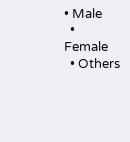• Male
  • Female
  • Others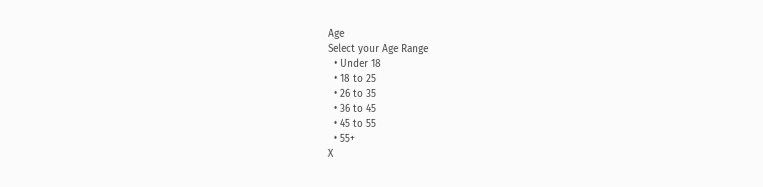Age
Select your Age Range
  • Under 18
  • 18 to 25
  • 26 to 35
  • 36 to 45
  • 45 to 55
  • 55+
X